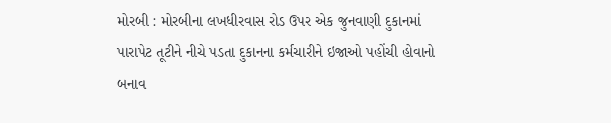મોરબી : મોરબીના લખધીરવાસ રોડ ઉપર એક જુનવાણી દુકાનમાં પારાપેટ તૂટીને નીચે પડતા દુકાનના કર્મચારીને ઇજાઓ પહોંચી હોવાનો બનાવ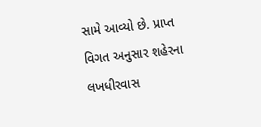સામે આવ્યો છે. પ્રાપ્ત વિગત અનુસાર શહેરના લખધીરવાસ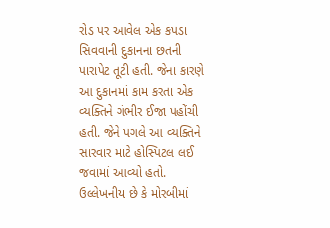રોડ પર આવેલ એક કપડા સિવવાની દુકાનના છતની પારાપેટ તૂટી હતી. જેના કારણે આ દુકાનમાં કામ કરતા એક વ્યક્તિને ગંભીર ઈજા પહોંચી હતી. જેને પગલે આ વ્યક્તિને સારવાર માટે હોસ્પિટલ લઈ જવામાં આવ્યો હતો. ઉલ્લેખનીય છે કે મોરબીમાં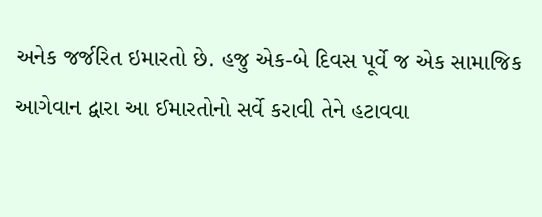અનેક જર્જરિત ઇમારતો છે. હજુ એક-બે દિવસ પૂર્વે જ એક સામાજિક આગેવાન દ્વારા આ ઈમારતોનો સર્વે કરાવી તેને હટાવવા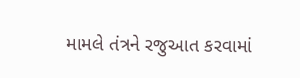મામલે તંત્રને રજુઆત કરવામાં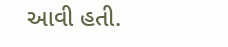આવી હતી.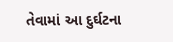તેવામાં આ દુર્ઘટના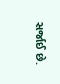સર્જાઈ છે.